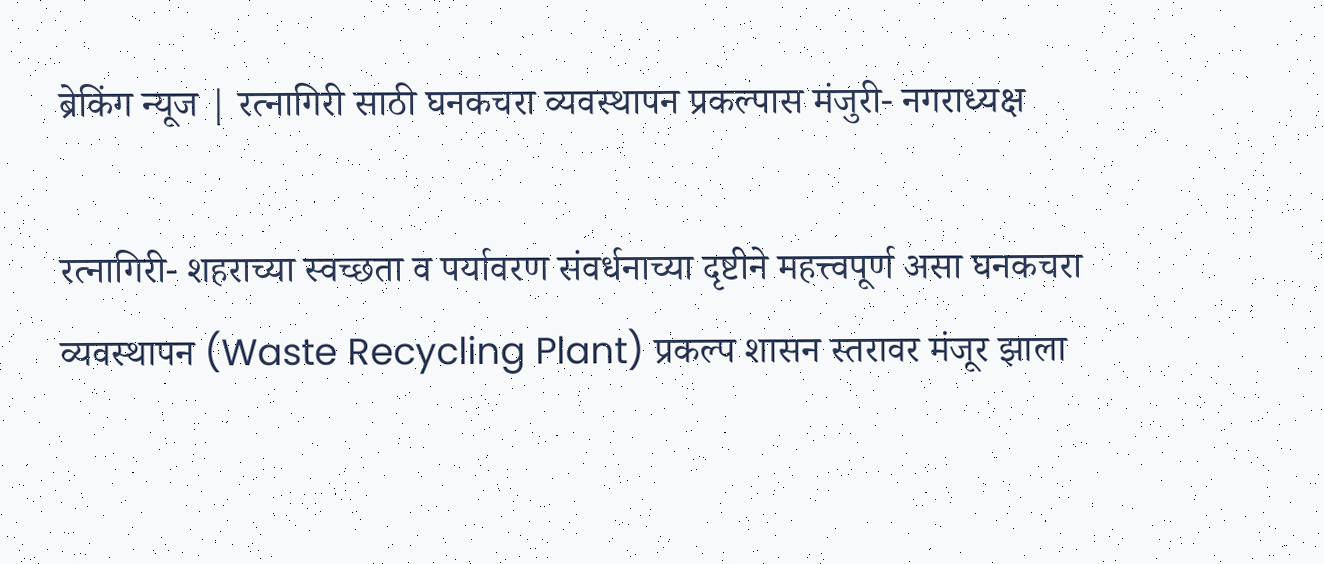ब्रेकिंग न्यूज | रत्नागिरी साठी घनकचरा व्यवस्थापन प्रकल्पास मंजुरी- नगराध्यक्ष

रत्नागिरी- शहराच्या स्वच्छता व पर्यावरण संवर्धनाच्या दृष्टीने महत्त्वपूर्ण असा घनकचरा व्यवस्थापन (Waste Recycling Plant) प्रकल्प शासन स्तरावर मंजूर झाला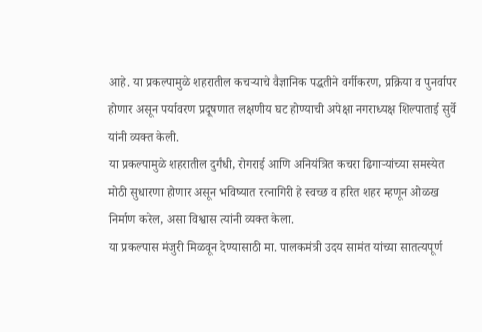आहे. या प्रकल्पामुळे शहरातील कचऱ्याचे वैज्ञानिक पद्धतीने वर्गीकरण, प्रक्रिया व पुनर्वापर होणार असून पर्यावरण प्रदूषणात लक्षणीय घट होण्याची अपेक्षा नगराध्यक्ष शिल्पाताई सुर्वे यांनी व्यक्त केली.
या प्रकल्पामुळे शहरातील दुर्गंधी, रोगराई आणि अनियंत्रित कचरा ढिगाऱ्यांच्या समस्येत मोठी सुधारणा होणार असून भविष्यात रत्नागिरी हे स्वच्छ व हरित शहर म्हणून ओळख निर्माण करेल, असा विश्वास त्यांनी व्यक्त केला.
या प्रकल्पास मंजुरी मिळवून देण्यासाठी मा. पालकमंत्री उदय सामंत यांच्या सातत्यपूर्ण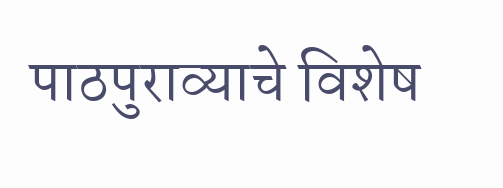पाठपुराव्याचे विशेष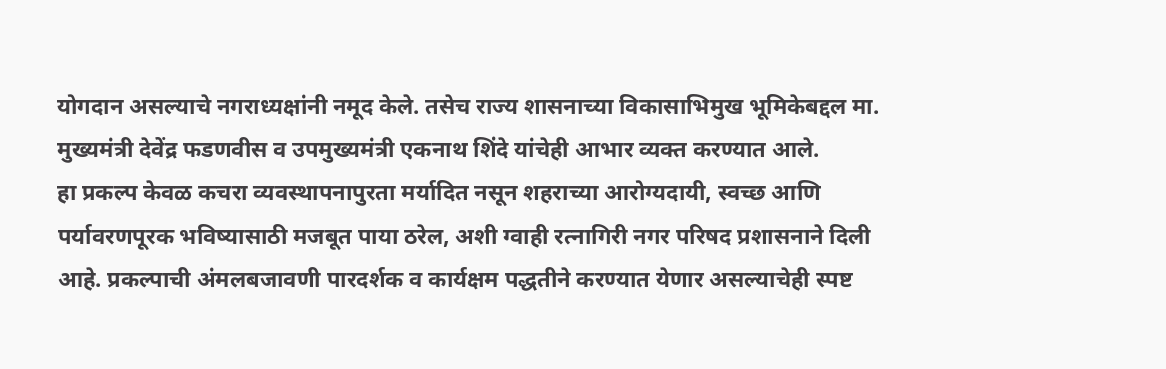योगदान असल्याचे नगराध्यक्षांनी नमूद केले. तसेच राज्य शासनाच्या विकासाभिमुख भूमिकेबद्दल मा. मुख्यमंत्री देवेंद्र फडणवीस व उपमुख्यमंत्री एकनाथ शिंदे यांचेही आभार व्यक्त करण्यात आले.
हा प्रकल्प केवळ कचरा व्यवस्थापनापुरता मर्यादित नसून शहराच्या आरोग्यदायी, स्वच्छ आणि पर्यावरणपूरक भविष्यासाठी मजबूत पाया ठरेल, अशी ग्वाही रत्नागिरी नगर परिषद प्रशासनाने दिली आहे. प्रकल्पाची अंमलबजावणी पारदर्शक व कार्यक्षम पद्धतीने करण्यात येणार असल्याचेही स्पष्ट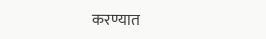करण्यात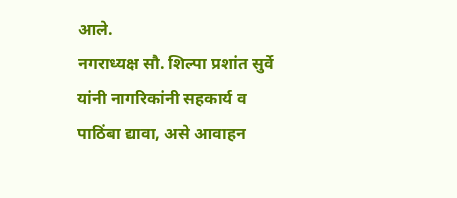आले.
नगराध्यक्ष सौ. शिल्पा प्रशांत सुर्वे यांनी नागरिकांनी सहकार्य व पाठिंबा द्यावा, असे आवाहन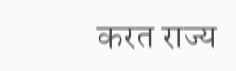करत राज्य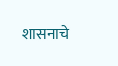शासनाचे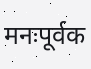मनःपूर्वक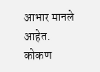आभार मानले आहेत.
कोकण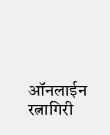ऑनलाईन रत्नागिरी